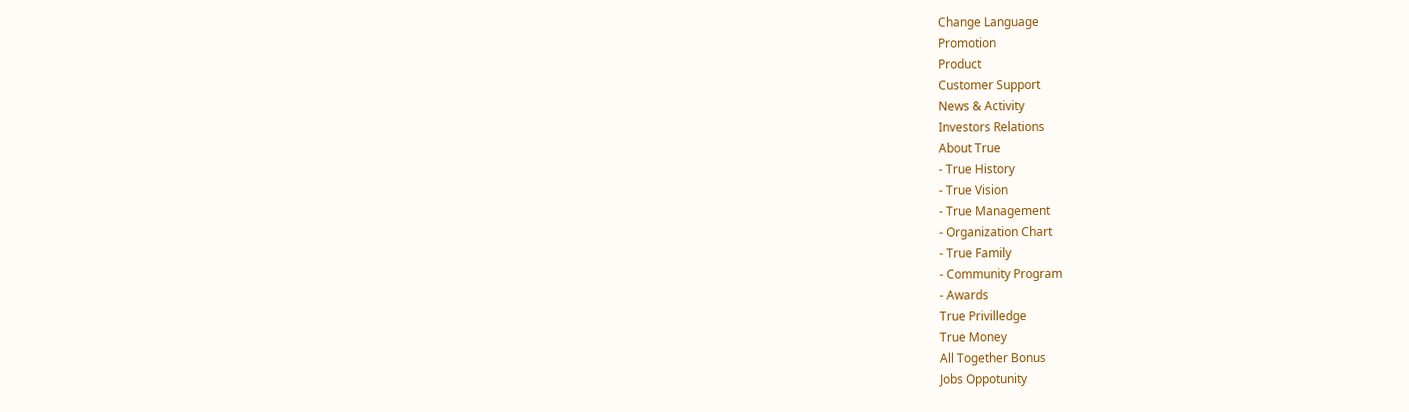Change Language
Promotion
Product
Customer Support
News & Activity
Investors Relations
About True
- True History
- True Vision
- True Management
- Organization Chart
- True Family
- Community Program
- Awards
True Privilledge
True Money
All Together Bonus
Jobs Oppotunity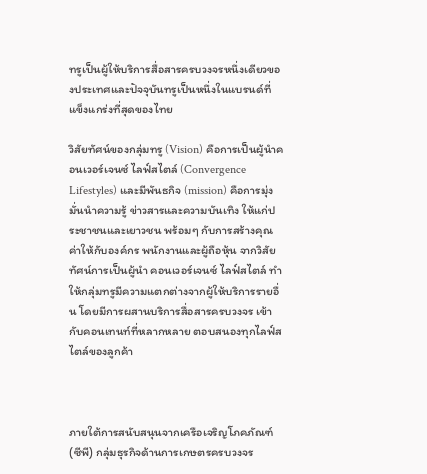ทรูเป็นผู้ให้บริการสื่อสารครบวงจรหนึ่งเดียวของประเทศและปัจจุบันทรูเป็นหนึ่งในแบรนด์ที่แข็งแกร่งที่สุดของไทย

วิสัยทัศน์ของกลุ่มทรู (Vision) คือการเป็นผู้นำคอนเวอร์เจนซ์ ไลฟ์สไตล์ (Convergence Lifestyles) และมีพันธกิจ (mission) คือการมุ่งมั่นนำความรู้ ข่าวสารและความบันเทิง ให้แก่ประชาชนและเยาวชน พร้อมๆ กับการสร้างคุณค่าให้กับองค์กร พนักงานและผู้ถือหุ้น จากวิสัยทัศน์การเป็นผู้นำ คอนเวอร์เจนซ์ ไลฟ์สไตล์ ทำให้กลุ่มทรูมีความแตกต่างจากผู้ให้บริการรายอื่น โดยมีการผสานบริการสื่อสารครบวงจร เข้ากับคอนเทนท์ที่หลากหลาย ตอบสนองทุกไลฟ์สไตล์ของลูกค้า



ภายใต้การสนับสนุนจากเครือเจริญโภคภัณฑ์ (ซีพี) กลุ่มธุรกิจด้านการเกษตรครบวงจร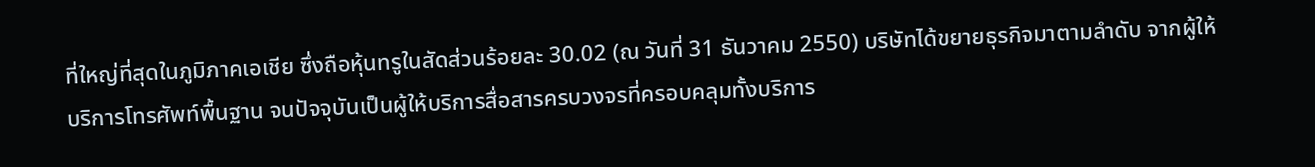ที่ใหญ่ที่สุดในภูมิภาคเอเชีย ซึ่งถือหุ้นทรูในสัดส่วนร้อยละ 30.02 (ณ วันที่ 31 ธันวาคม 2550) บริษัทได้ขยายธุรกิจมาตามลำดับ จากผู้ให้บริการโทรศัพท์พื้นฐาน จนปัจจุบันเป็นผู้ให้บริการสื่อสารครบวงจรที่ครอบคลุมทั้งบริการ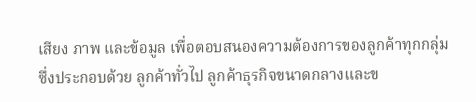เสียง ภาพ และข้อมูล เพื่อตอบสนองความต้องการของลูกค้าทุกกลุ่ม ซึ่งประกอบด้วย ลูกค้าทั่วไป ลูกค้าธุรกิจขนาดกลางและข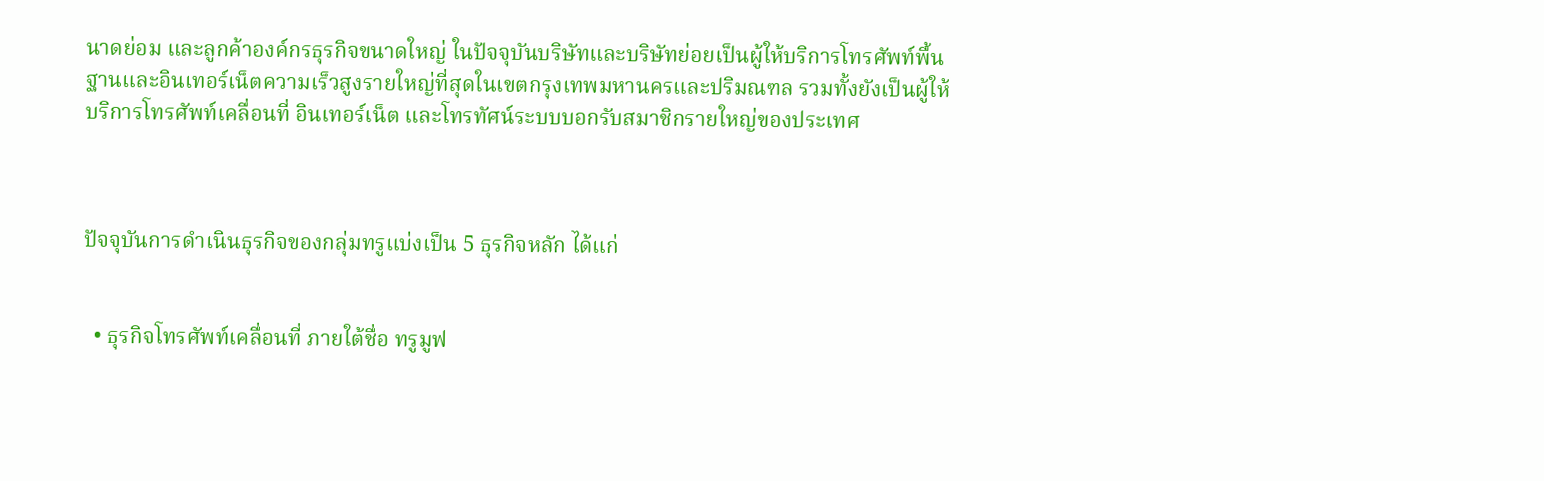นาดย่อม และลูกค้าองค์กรธุรกิจขนาดใหญ่ ในปัจจุบันบริษัทและบริษัทย่อยเป็นผู้ให้บริการโทรศัพท์พื้นฐานและอินเทอร์เน็ตความเร็วสูงรายใหญ่ที่สุดในเขตกรุงเทพมหานครและปริมณฑล รวมทั้งยังเป็นผู้ให้บริการโทรศัพท์เคลื่อนที่ อินเทอร์เน็ต และโทรทัศน์ระบบบอกรับสมาชิกรายใหญ่ของประเทศ



ปัจจุบันการดำเนินธุรกิจของกลุ่มทรูแบ่งเป็น 5 ธุรกิจหลัก ได้แก่


  • ธุรกิจโทรศัพท์เคลื่อนที่ ภายใต้ชื่อ ทรูมูฟ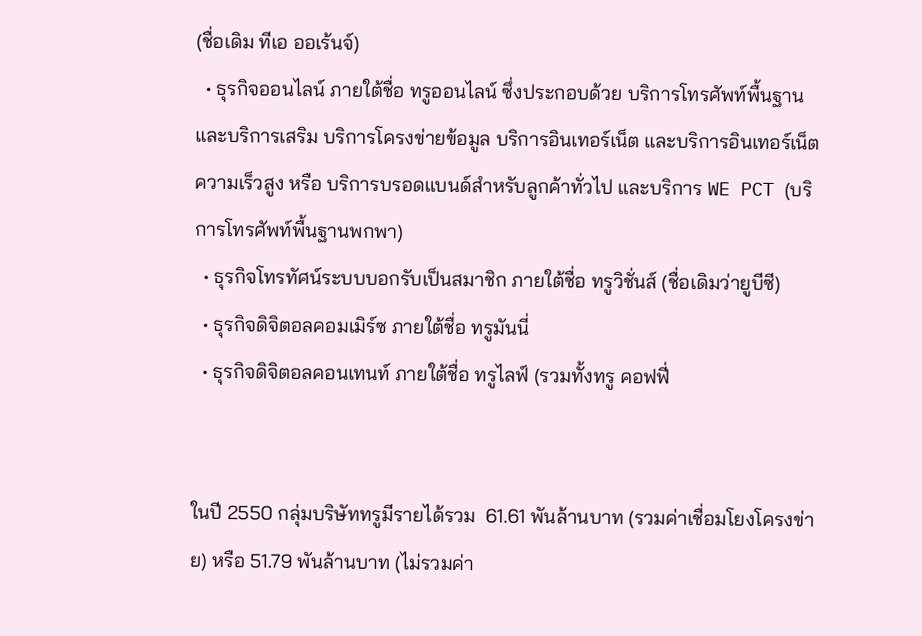(ชื่อเดิม ทีเอ ออเร้นจ์)
  • ธุรกิจออนไลน์ ภายใต้ชื่อ ทรูออนไลน์ ซึ่งประกอบด้วย บริการโทรศัพท์พื้นฐานและบริการเสริม บริการโครงข่ายข้อมูล บริการอินเทอร์เน็ต และบริการอินเทอร์เน็ตความเร็วสูง หรือ บริการบรอดแบนด์สำหรับลูกค้าทั่วไป และบริการ WE PCT (บริการโทรศัพท์พื้นฐานพกพา)
  • ธุรกิจโทรทัศน์ระบบบอกรับเป็นสมาชิก ภายใต้ชื่อ ทรูวิชั่นส์ (ชื่อเดิมว่ายูบีซี)
  • ธุรกิจดิจิตอลคอมเมิร์ซ ภายใต้ชื่อ ทรูมันนี่
  • ธุรกิจดิจิตอลคอนเทนท์ ภายใต้ชื่อ ทรูไลฟ์ (รวมทั้งทรู คอฟฟี่


ในปี 2550 กลุ่มบริษัททรูมีรายได้รวม  61.61 พันล้านบาท (รวมค่าเชื่อมโยงโครงข่าย) หรือ 51.79 พันล้านบาท (ไม่รวมค่า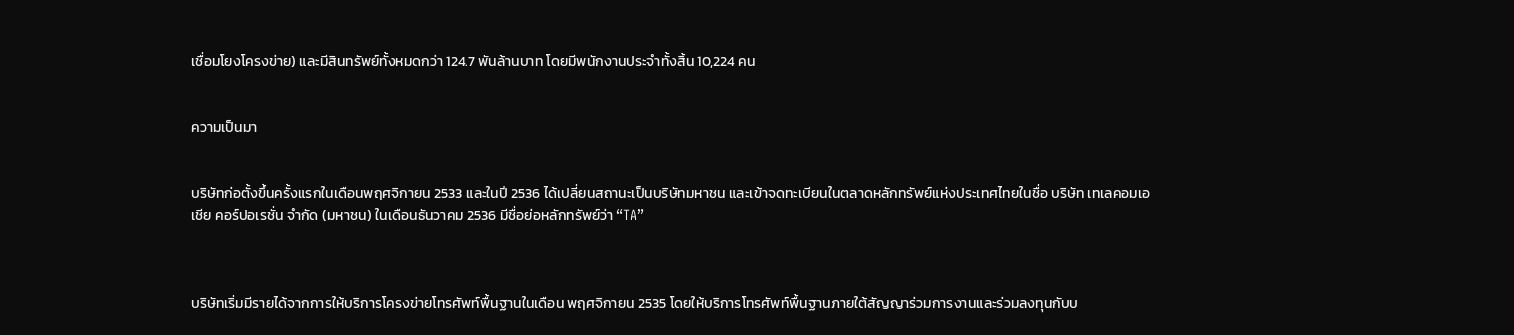เชื่อมโยงโครงข่าย) และมีสินทรัพย์ทั้งหมดกว่า 124.7 พันล้านบาท โดยมีพนักงานประจำทั้งสิ้น 10,224 คน


ความเป็นมา


บริษัทก่อตั้งขึ้นครั้งแรกในเดือนพฤศจิกายน 2533 และในปี 2536 ได้เปลี่ยนสถานะเป็นบริษัทมหาชน และเข้าจดทะเบียนในตลาดหลักทรัพย์แห่งประเทศไทยในชื่อ บริษัท เทเลคอมเอเชีย คอร์ปอเรชั่น จำกัด (มหาชน) ในเดือนธันวาคม 2536 มีชื่อย่อหลักทรัพย์ว่า “TA”



บริษัทเริ่มมีรายได้จากการให้บริการโครงข่ายโทรศัพท์พื้นฐานในเดือน พฤศจิกายน 2535 โดยให้บริการโทรศัพท์พื้นฐานภายใต้สัญญาร่วมการงานและร่วมลงทุนกับบ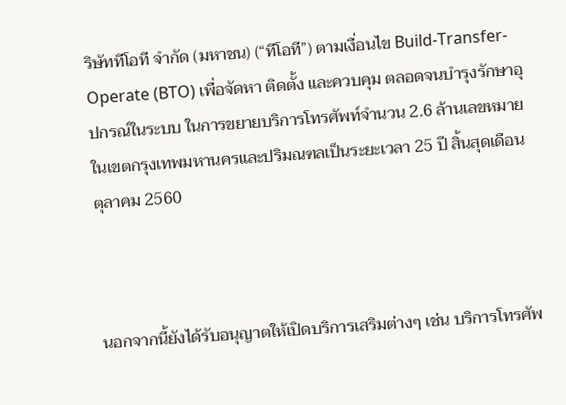ริษัททีโอที จำกัด (มหาชน) (“ทีโอที”) ตามเงื่อนไข Build-Transfer-Operate (BTO) เพื่อจัดหา ติดตั้ง และควบคุม ตลอดจนบำรุงรักษาอุปกรณ์ในระบบ ในการขยายบริการโทรศัพท์จำนวน 2.6 ล้านเลขหมายในเขตกรุงเทพมหานครและปริมณฑลเป็นระยะเวลา 25 ปี สิ้นสุดเดือนตุลาคม 2560



นอกจากนี้ยังได้รับอนุญาตให้เปิดบริการเสริมต่างๆ เช่น บริการโทรศัพ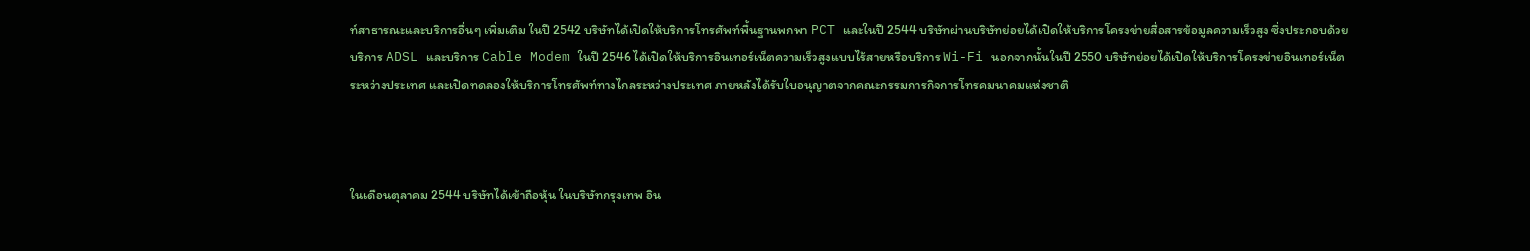ท์สาธารณะและบริการอื่นๆ เพิ่มเติม ในปี 2542 บริษัทได้เปิดให้บริการโทรศัพท์พื้นฐานพกพา PCT และในปี 2544 บริษัทผ่านบริษัทย่อยได้เปิดให้บริการโครงข่ายสื่อสารข้อมูลความเร็วสูง ซึ่งประกอบด้วยบริการ ADSL และบริการ Cable Modem ในปี 2546 ได้เปิดให้บริการอินเทอร์เน็ตความเร็วสูงแบบไร้สายหรือบริการ Wi-Fi นอกจากนั้นในปี 2550 บริษัทย่อยได้เปิดให้บริการโครงข่ายอินเทอร์เน็ตระหว่างประเทศ และเปิดทดลองให้บริการโทรศัพท์ทางไกลระหว่างประเทศ ภายหลังได้รับใบอนุญาตจากคณะกรรมการกิจการโทรคมนาคมแห่งชาติ



ในเดือนตุลาคม 2544 บริษัทได้เข้าถือหุ้น ในบริษัทกรุงเทพ อิน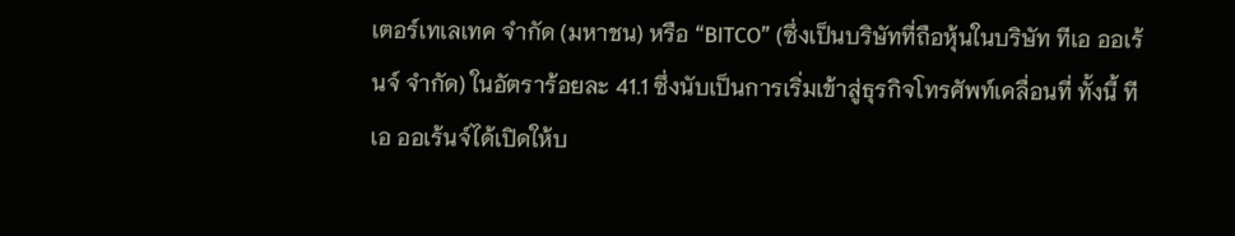เตอร์เทเลเทค จำกัด (มหาชน) หรือ “BITCO” (ซึ่งเป็นบริษัทที่ถือหุ้นในบริษัท ทีเอ ออเร้นจ์ จำกัด) ในอัตราร้อยละ 41.1 ซึ่งนับเป็นการเริ่มเข้าสู่ธุรกิจโทรศัพท์เคลื่อนที่ ทั้งนี้ ทีเอ ออเร้นจ์ได้เปิดให้บ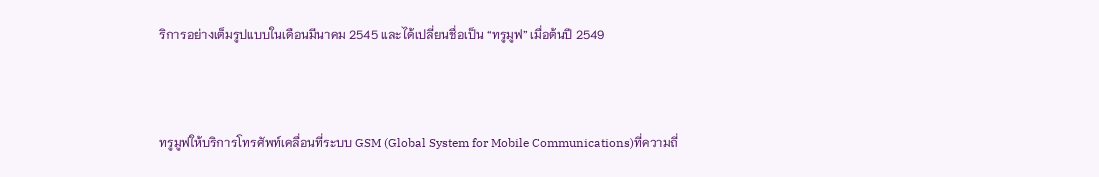ริการอย่างเต็มรูปแบบในเดือนมีนาคม 2545 และได้เปลี่ยนชื่อเป็น “ทรูมูฟ” เมื่อต้นปี 2549



ทรูมูฟให้บริการโทรศัพท์เคลื่อนที่ระบบ GSM (Global System for Mobile Communications)ที่ความถี่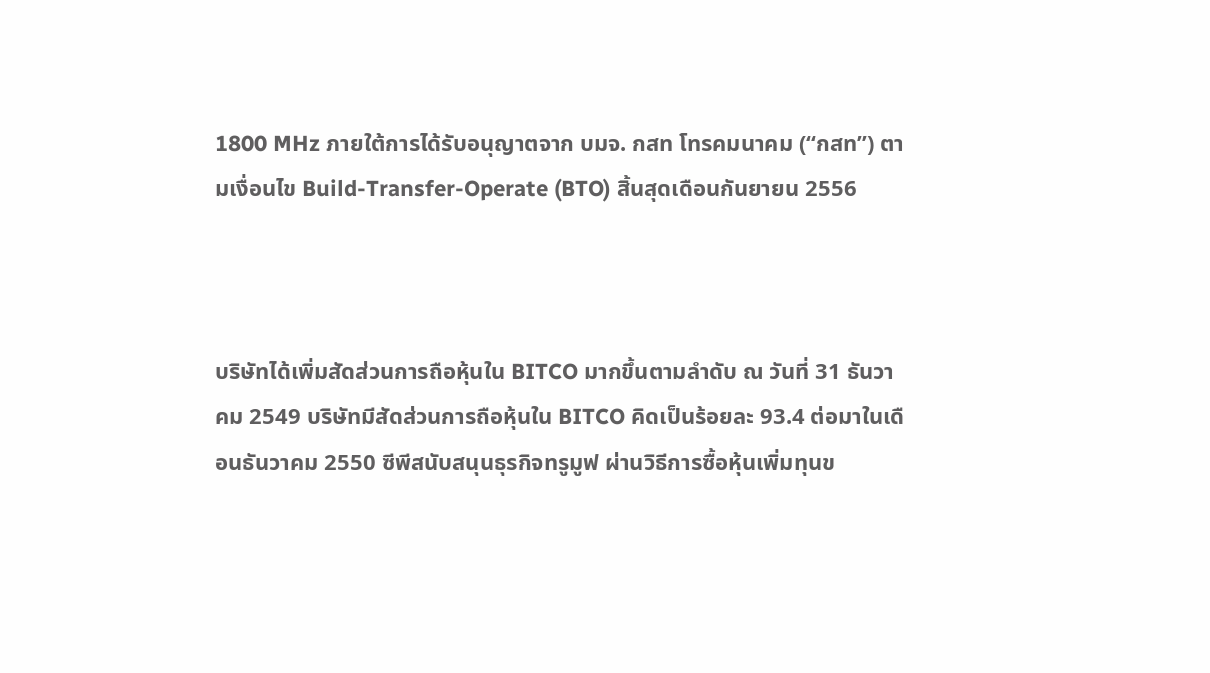1800 MHz ภายใต้การได้รับอนุญาตจาก บมจ. กสท โทรคมนาคม (“กสท”) ตามเงื่อนไข Build-Transfer-Operate (BTO) สิ้นสุดเดือนกันยายน 2556



บริษัทได้เพิ่มสัดส่วนการถือหุ้นใน BITCO มากขึ้นตามลำดับ ณ วันที่ 31 ธันวาคม 2549 บริษัทมีสัดส่วนการถือหุ้นใน BITCO คิดเป็นร้อยละ 93.4 ต่อมาในเดือนธันวาคม 2550 ซีพีสนับสนุนธุรกิจทรูมูฟ ผ่านวิธีการซื้อหุ้นเพิ่มทุนข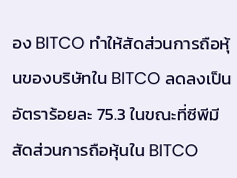อง BITCO ทำให้สัดส่วนการถือหุ้นของบริษัทใน BITCO ลดลงเป็นอัตราร้อยละ 75.3 ในขณะที่ซีพีมีสัดส่วนการถือหุ้นใน BITCO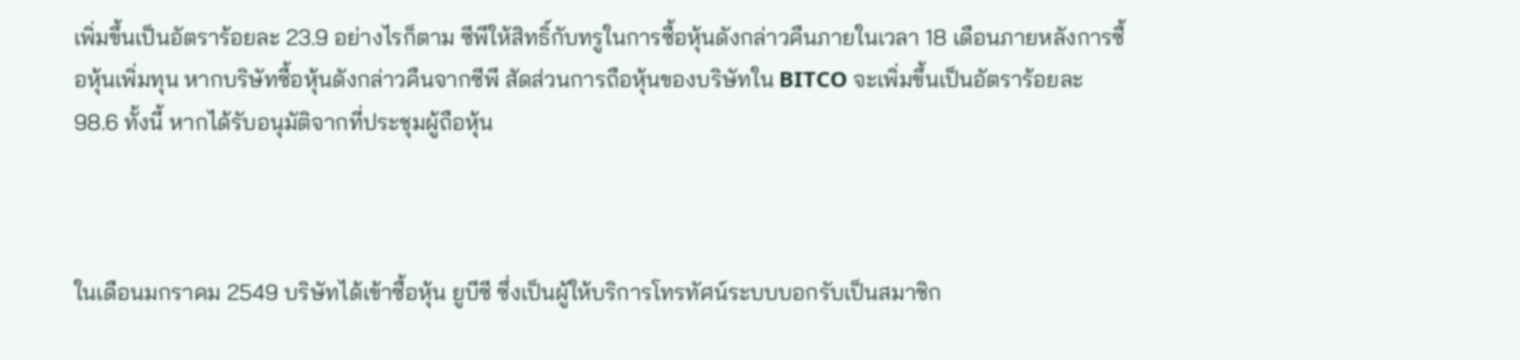เพิ่มขึ้นเป็นอัตราร้อยละ 23.9 อย่างไรก็ตาม ซีพีให้สิทธิ์กับทรูในการซื้อหุ้นดังกล่าวคืนภายในเวลา 18 เดือนภายหลังการซื้อหุ้นเพิ่มทุน หากบริษัทซื้อหุ้นดังกล่าวคืนจากซีพี สัดส่วนการถือหุ้นของบริษัทใน BITCO จะเพิ่มขึ้นเป็นอัตราร้อยละ 98.6 ทั้งนี้ หากได้รับอนุมัติจากที่ประชุมผู้ถือหุ้น



ในเดือนมกราคม 2549 บริษัทได้เข้าซื้อหุ้น ยูบีซี ซึ่งเป็นผู้ให้บริการโทรทัศน์ระบบบอกรับเป็นสมาชิก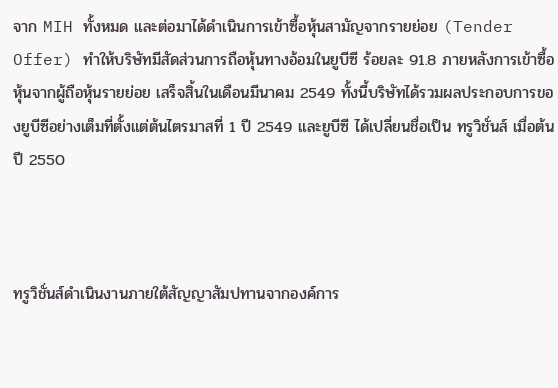จาก MIH ทั้งหมด และต่อมาได้ดำเนินการเข้าซื้อหุ้นสามัญจากรายย่อย (Tender Offer) ทำให้บริษัทมีสัดส่วนการถือหุ้นทางอ้อมในยูบีซี ร้อยละ 91.8 ภายหลังการเข้าซื้อหุ้นจากผู้ถือหุ้นรายย่อย เสร็จสิ้นในเดือนมีนาคม 2549 ทั้งนี้บริษัทได้รวมผลประกอบการของยูบีซีอย่างเต็มที่ตั้งแต่ต้นไตรมาสที่ 1 ปี 2549 และยูบีซี ได้เปลี่ยนชื่อเป็น ทรูวิชั่นส์ เมื่อต้นปี 2550



ทรูวิชั่นส์ดำเนินงานภายใต้สัญญาสัมปทานจากองค์การ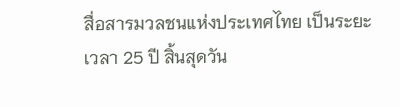สื่อสารมวลชนแห่งประเทศไทย เป็นระยะเวลา 25 ปี สิ้นสุดวัน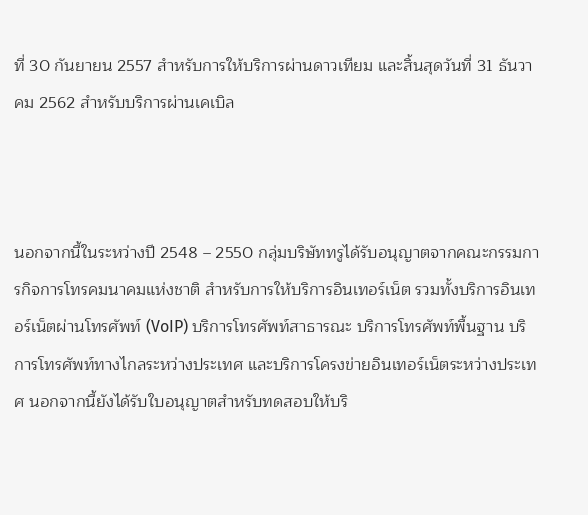ที่ 30 กันยายน 2557 สำหรับการให้บริการผ่านดาวเทียม และสิ้นสุดวันที่ 31 ธันวาคม 2562 สำหรับบริการผ่านเคเบิล



นอกจากนี้ในระหว่างปี 2548 – 2550 กลุ่มบริษัททรูได้รับอนุญาตจากคณะกรรมการกิจการโทรคมนาคมแห่งชาติ สำหรับการให้บริการอินเทอร์เน็ต รวมทั้งบริการอินเทอร์เน็ตผ่านโทรศัพท์ (VoIP) บริการโทรศัพท์สาธารณะ บริการโทรศัพท์พื้นฐาน บริการโทรศัพท์ทางไกลระหว่างประเทศ และบริการโครงข่ายอินเทอร์เน็ตระหว่างประเทศ นอกจากนี้ยังได้รับใบอนุญาตสำหรับทดสอบให้บริ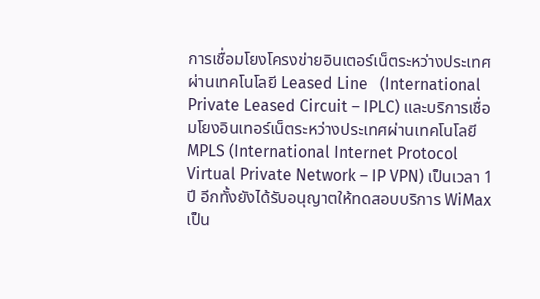การเชื่อมโยงโครงข่ายอินเตอร์เน็ตระหว่างประเทศผ่านเทคโนโลยี Leased Line   (International Private Leased Circuit – IPLC) และบริการเชื่อมโยงอินเทอร์เน็ตระหว่างประเทศผ่านเทคโนโลยี MPLS (International Internet Protocol Virtual Private Network – IP VPN) เป็นเวลา 1 ปี อีกทั้งยังได้รับอนุญาตให้ทดสอบบริการ WiMax เป็น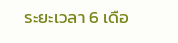ระยะเวลา 6 เดือ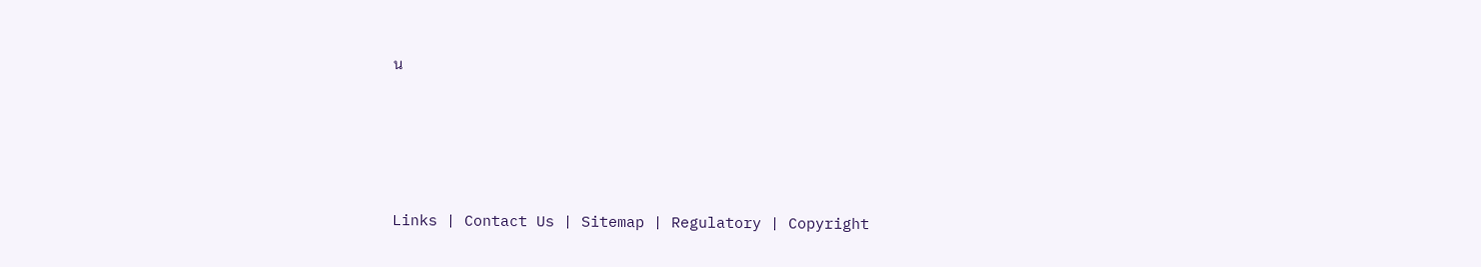น







Links | Contact Us | Sitemap | Regulatory | Copyright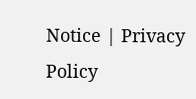Notice | Privacy Policy